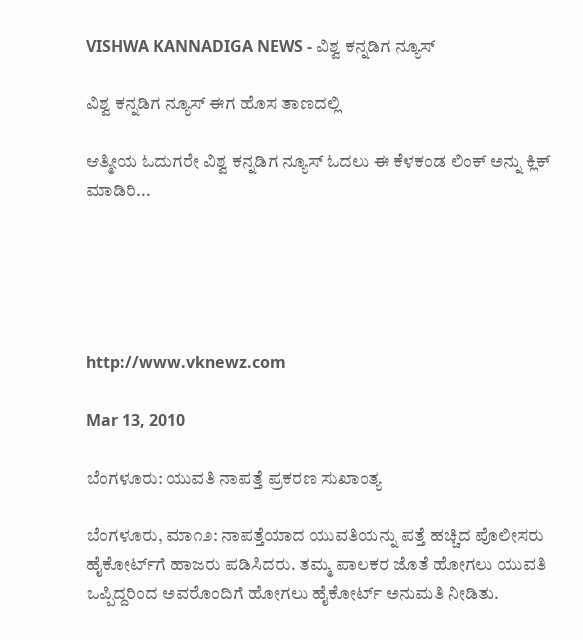VISHWA KANNADIGA NEWS - ವಿಶ್ವ ಕನ್ನಡಿಗ ನ್ಯೂಸ್

ವಿಶ್ವ ಕನ್ನಡಿಗ ನ್ಯೂಸ್ ಈಗ ಹೊಸ ತಾಣದಲ್ಲಿ

ಆತ್ಮೀಯ ಓದುಗರೇ ವಿಶ್ವ ಕನ್ನಡಿಗ ನ್ಯೂಸ್ ಓದಲು ಈ ಕೆಳಕಂಡ ಲಿಂಕ್ ಅನ್ನು ಕ್ಲಿಕ್ ಮಾಡಿರಿ...





http://www.vknewz.com

Mar 13, 2010

ಬೆಂಗಳೂರು: ಯುವತಿ ನಾಪತ್ತೆ ಪ್ರಕರಣ ಸುಖಾಂತ್ಯ

ಬೆಂಗಳೂರು, ಮಾ೧೨: ನಾಪತ್ತೆಯಾದ ಯುವತಿಯನ್ನು ಪತ್ತೆ ಹಚ್ಚಿದ ಪೊಲೀಸರು ಹೈಕೋರ್ಟ್‌ಗೆ ಹಾಜರು ಪಡಿಸಿದರು. ತಮ್ಮ ಪಾಲಕರ ಜೊತೆ ಹೋಗಲು ಯುವತಿ ಒಪ್ಪಿದ್ದರಿಂದ ಅವರೊಂದಿಗೆ ಹೋಗಲು ಹೈಕೋರ್ಟ್ ಅನುಮತಿ ನೀಡಿತು.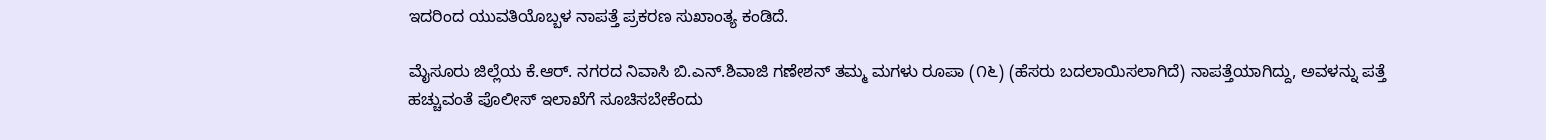ಇದರಿಂದ ಯುವತಿಯೊಬ್ಬಳ ನಾಪತ್ತೆ ಪ್ರಕರಣ ಸುಖಾಂತ್ಯ ಕಂಡಿದೆ.

ಮೈಸೂರು ಜಿಲ್ಲೆಯ ಕೆ.ಆರ್. ನಗರದ ನಿವಾಸಿ ಬಿ.ಎನ್.ಶಿವಾಜಿ ಗಣೇಶನ್ ತಮ್ಮ ಮಗಳು ರೂಪಾ (೧೬) (ಹೆಸರು ಬದಲಾಯಿಸಲಾಗಿದೆ) ನಾಪತ್ತೆಯಾಗಿದ್ದು, ಅವಳನ್ನು ಪತ್ತೆ ಹಚ್ಚುವಂತೆ ಪೊಲೀಸ್ ಇಲಾಖೆಗೆ ಸೂಚಿಸಬೇಕೆಂದು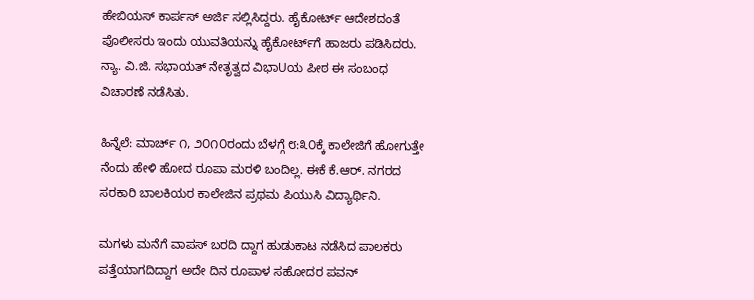ಹೇಬಿಯಸ್ ಕಾರ್ಪಸ್ ಅರ್ಜಿ ಸಲ್ಲಿಸಿದ್ದರು. ಹೈಕೋರ್ಟ್ ಆದೇಶದಂತೆ ಪೊಲೀಸರು ಇಂದು ಯುವತಿಯನ್ನು ಹೈಕೋರ್ಟ್‌ಗೆ ಹಾಜರು ಪಡಿಸಿದರು. ನ್ಯಾ. ವಿ.ಜಿ. ಸಭಾಯತ್ ನೇತೃತ್ವದ ವಿಭಾUಯ ಪೀಠ ಈ ಸಂಬಂಧ ವಿಚಾರಣೆ ನಡೆಸಿತು.

ಹಿನ್ನೆಲೆ: ಮಾರ್ಚ್ ೧, ೨೦೧೦ರಂದು ಬೆಳಗ್ಗೆ ೮:೩೦ಕ್ಕೆ ಕಾಲೇಜಿಗೆ ಹೋಗುತ್ತೇ ನೆಂದು ಹೇಳಿ ಹೋದ ರೂಪಾ ಮರಳಿ ಬಂದಿಲ್ಲ. ಈಕೆ ಕೆ.ಆರ್. ನಗರದ ಸರಕಾರಿ ಬಾಲಕಿಯರ ಕಾಲೇಜಿನ ಪ್ರಥಮ ಪಿಯುಸಿ ವಿದ್ಯಾರ್ಥಿನಿ.

ಮಗಳು ಮನೆಗೆ ವಾಪಸ್ ಬರದಿ ದ್ದಾಗ ಹುಡುಕಾಟ ನಡೆಸಿದ ಪಾಲಕರು ಪತ್ತೆಯಾಗದಿದ್ದಾಗ ಅದೇ ದಿನ ರೂಪಾಳ ಸಹೋದರ ಪವನ್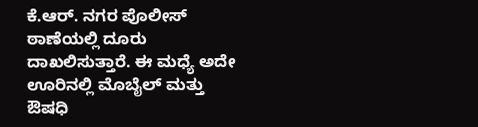ಕೆ.ಆರ್. ನಗರ ಪೊಲೀಸ್ ಠಾಣೆಯಲ್ಲಿ ದೂರು ದಾಖಲಿಸುತ್ತಾರೆ. ಈ ಮಧ್ಯೆ ಅದೇ ಊರಿನಲ್ಲಿ ಮೊಬೈಲ್ ಮತ್ತು ಔಷಧಿ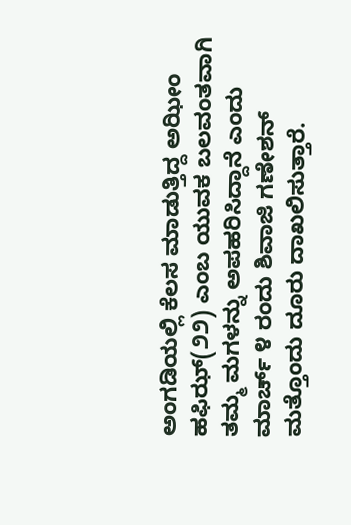ಅಂಗಡಿಯಲ್ಲಿ ಕೆಲಸ ಮಾಡುತ್ತಿದ್ದ ಅಝೀಂ ಹಫಿಝ್(೨೨) ಎಂಬ ಯುವಕ ಬಲವಂತವಾಗಿ ತಮ್ಮ ಮಗಳನ್ನು ಅಪಹರಿಸಿದ್ದಾನೆ ಎಂದು ಮಾರ್ಚ್ ೪ ರಂದು ಶಿವಾಜಿ ಗಣೇಶನ್ ಮತ್ತೊಂದು ದೂರು ದಾಖಲಿಸುತ್ತಾರೆ.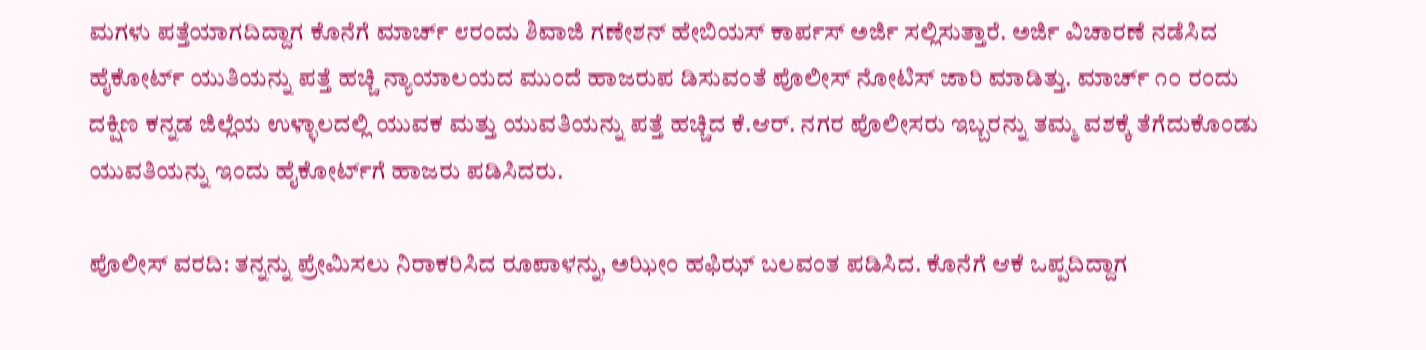ಮಗಳು ಪತ್ತೆಯಾಗದಿದ್ದಾಗ ಕೊನೆಗೆ ಮಾರ್ಚ್ ೮ರಂದು ಶಿವಾಜಿ ಗಣೇಶನ್ ಹೇಬಿಯಸ್ ಕಾರ್ಪಸ್ ಅರ್ಜಿ ಸಲ್ಲಿಸುತ್ತಾರೆ. ಅರ್ಜಿ ವಿಚಾರಣೆ ನಡೆಸಿದ ಹೈಕೋರ್ಟ್ ಯುತಿಯನ್ನು ಪತ್ತೆ ಹಚ್ಚಿ ನ್ಯಾಯಾಲಯದ ಮುಂದೆ ಹಾಜರುಪ ಡಿಸುವಂತೆ ಪೊಲೀಸ್ ನೋಟಿಸ್ ಜಾರಿ ಮಾಡಿತ್ತು. ಮಾರ್ಚ್ ೧೦ ರಂದು ದಕ್ಷಿಣ ಕನ್ನಡ ಜಿಲ್ಲೆಯ ಉಳ್ಳಾಲದಲ್ಲಿ ಯುವಕ ಮತ್ತು ಯುವತಿಯನ್ನು ಪತ್ತೆ ಹಚ್ಚಿದ ಕೆ.ಆರ್. ನಗರ ಪೊಲೀಸರು ಇಬ್ಬರನ್ನು ತಮ್ಮ ವಶಕ್ಕೆ ತೆಗೆದುಕೊಂಡು ಯುವತಿಯನ್ನು ಇಂದು ಹೈಕೋರ್ಟ್‌ಗೆ ಹಾಜರು ಪಡಿಸಿದರು.

ಪೊಲೀಸ್ ವರದಿ: ತನ್ನನ್ನು ಪ್ರೇಮಿಸಲು ನಿರಾಕರಿಸಿದ ರೂಪಾಳನ್ನು, ಅಝೀಂ ಹಫಿಝ್ ಬಲವಂತ ಪಡಿಸಿದ. ಕೊನೆಗೆ ಆಕೆ ಒಪ್ಪದಿದ್ದಾಗ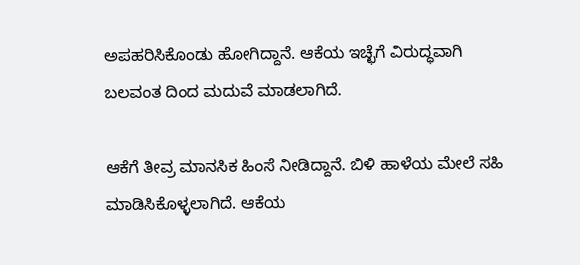ಅಪಹರಿಸಿಕೊಂಡು ಹೋಗಿದ್ದಾನೆ. ಆಕೆಯ ಇಚ್ಛೆಗೆ ವಿರುದ್ಧವಾಗಿ ಬಲವಂತ ದಿಂದ ಮದುವೆ ಮಾಡಲಾಗಿದೆ.

ಆಕೆಗೆ ತೀವ್ರ ಮಾನಸಿಕ ಹಿಂಸೆ ನೀಡಿದ್ದಾನೆ. ಬಿಳಿ ಹಾಳೆಯ ಮೇಲೆ ಸಹಿ ಮಾಡಿಸಿಕೊಳ್ಳಲಾಗಿದೆ. ಆಕೆಯ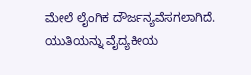ಮೇಲೆ ಲೈಂಗಿಕ ದೌರ್ಜನ್ಯವೆಸಗಲಾಗಿದೆ. ಯುತಿಯನ್ನು ವೈದ್ಯಕೀಯ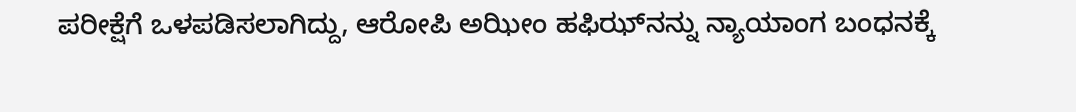ಪರೀಕ್ಷೆಗೆ ಒಳಪಡಿಸಲಾಗಿದ್ದು, ಆರೋಪಿ ಅಝೀಂ ಹಫಿಝ್‌ನನ್ನು ನ್ಯಾಯಾಂಗ ಬಂಧನಕ್ಕೆ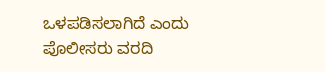ಒಳಪಡಿಸಲಾಗಿದೆ ಎಂದು ಪೊಲೀಸರು ವರದಿ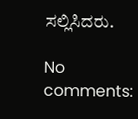ಸಲ್ಲಿಸಿದರು.

No comments: